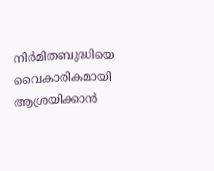നിർമിതബുദ്ധിയെ വൈകാരികമായി ആശ്രയിക്കാൻ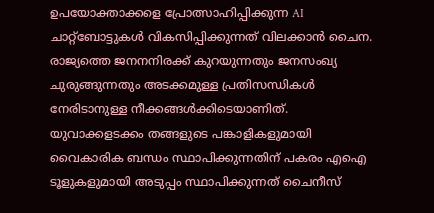ഉപയോക്താക്കളെ പ്രോത്സാഹിപ്പിക്കുന്ന AI ചാറ്റ്‌ബോട്ടുകൾ വികസിപ്പിക്കുന്നത് വിലക്കാൻ ചൈന. രാജ്യത്തെ ജനനനിരക്ക് കുറയുന്നതും ജനസംഖ്യ ചുരുങ്ങുന്നതും അടക്കമുള്ള പ്രതിസന്ധികൾ നേരിടാനുള്ള നീക്കങ്ങൾക്കിടെയാണിത്. യുവാക്കളടക്കം തങ്ങളുടെ പങ്കാളികളുമായി വൈകാരിക ബന്ധം സ്ഥാപിക്കുന്നതിന് പകരം എഐ ടൂളുകളുമായി അടുപ്പം സ്ഥാപിക്കുന്നത് ചൈനീസ്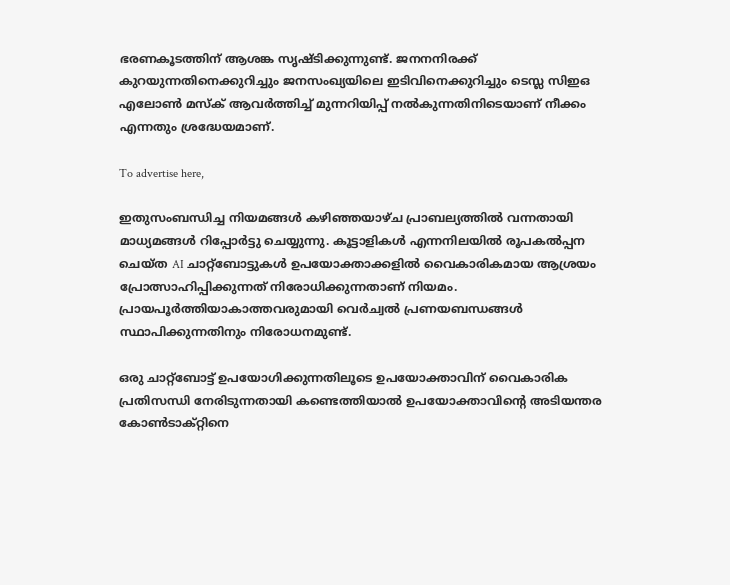ഭരണകൂടത്തിന് ആശങ്ക സൃഷ്ടിക്കുന്നുണ്ട്. ജനനനിരക്ക് കുറയുന്നതിനെക്കുറിച്ചും ജനസംഖ്യയിലെ ഇടിവിനെക്കുറിച്ചും ടെസ്ല സിഇഒ എലോൺ മസ്‌ക് ആവർത്തിച്ച് മുന്നറിയിപ്പ് നൽകുന്നതിനിടെയാണ് നീക്കം എന്നതും ശ്രദ്ധേയമാണ്.

To advertise here,

ഇതുസംബന്ധിച്ച നിയമങ്ങൾ കഴിഞ്ഞയാഴ്ച പ്രാബല്യത്തിൽ വന്നതായി മാധ്യമങ്ങൾ റിപ്പോർട്ടു ചെയ്യുന്നു. കൂട്ടാളികൾ എന്നനിലയിൽ രൂപകൽപ്പന ചെയ്ത AI ചാറ്റ്‌ബോട്ടുകൾ ഉപയോക്താക്കളിൽ വൈകാരികമായ ആശ്രയം പ്രോത്സാഹിപ്പിക്കുന്നത് നിരോധിക്കുന്നതാണ് നിയമം. പ്രായപൂർത്തിയാകാത്തവരുമായി വെർച്വൽ പ്രണയബന്ധങ്ങൾ സ്ഥാപിക്കുന്നതിനും നിരോധനമുണ്ട്.

ഒരു ചാറ്റ്‌ബോട്ട് ഉപയോഗിക്കുന്നതിലൂടെ ഉപയോക്താവിന് വൈകാരിക പ്രതിസന്ധി നേരിടുന്നതായി കണ്ടെത്തിയാൽ ഉപയോക്താവിന്റെ അടിയന്തര കോൺടാക്റ്റിനെ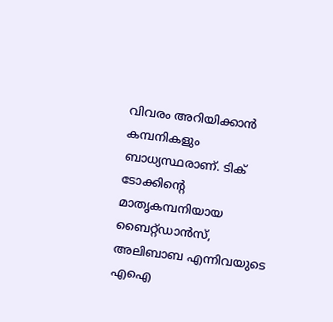വിവരം അറിയിക്കാൻ കമ്പനികളും ബാധ്യസ്ഥരാണ്. ടിക് ടോക്കിന്റെ മാതൃകമ്പനിയായ ബൈറ്റ്ഡാൻസ്, അലിബാബ എന്നിവയുടെ എഐ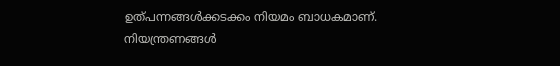ഉത്പന്നങ്ങൾക്കടക്കം നിയമം ബാധകമാണ്. നിയന്ത്രണങ്ങൾ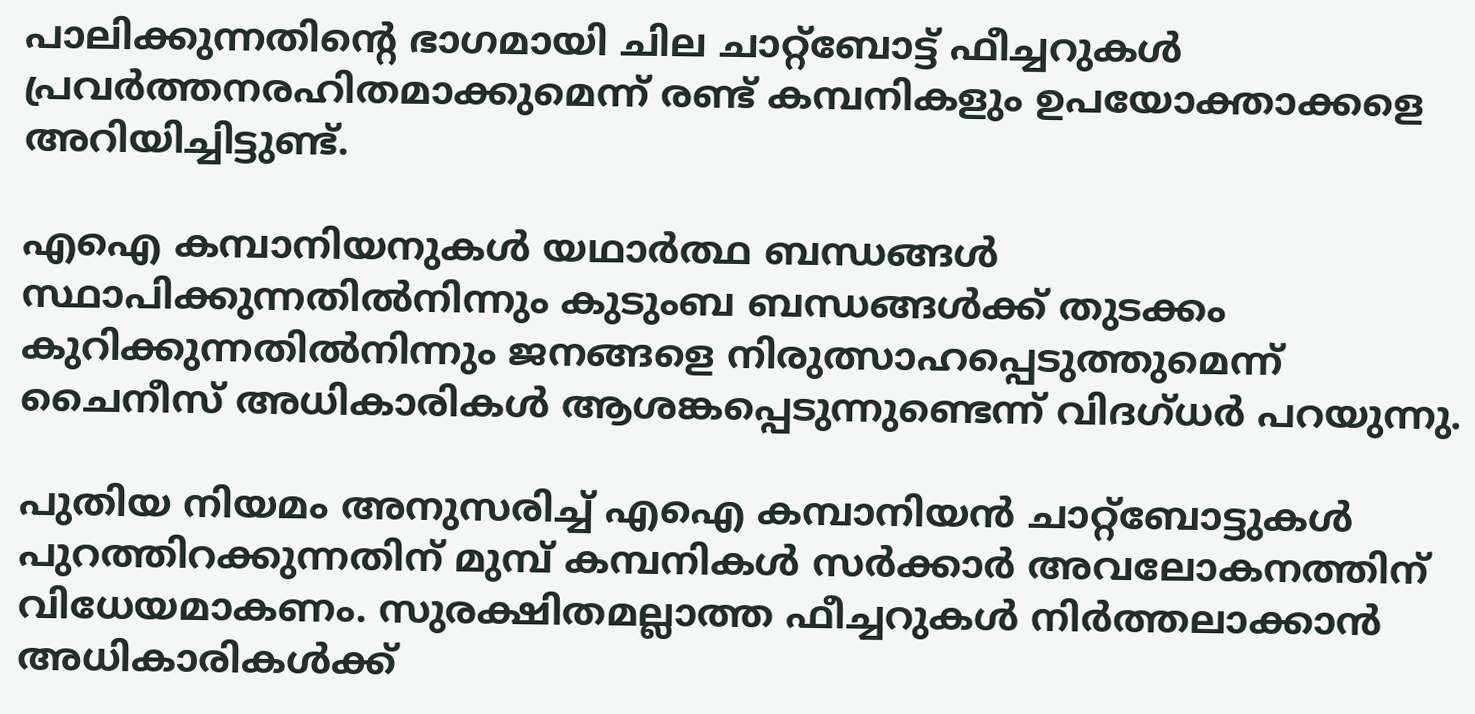പാലിക്കുന്നതിന്റെ ഭാഗമായി ചില ചാറ്റ്‌ബോട്ട് ഫീച്ചറുകൾ പ്രവർത്തനരഹിതമാക്കുമെന്ന് രണ്ട് കമ്പനികളും ഉപയോക്താക്കളെ അറിയിച്ചിട്ടുണ്ട്.

എഐ കമ്പാനിയനുകൾ യഥാർത്ഥ ബന്ധങ്ങൾ സ്ഥാപിക്കുന്നതിൽനിന്നും കുടുംബ ബന്ധങ്ങൾക്ക് തുടക്കം കുറിക്കുന്നതിൽനിന്നും ജനങ്ങളെ നിരുത്സാഹപ്പെടുത്തുമെന്ന് ചൈനീസ് അധികാരികൾ ആശങ്കപ്പെടുന്നുണ്ടെന്ന് വിദഗ്ധർ പറയുന്നു.

പുതിയ നിയമം അനുസരിച്ച് എഐ കമ്പാനിയൻ ചാറ്റ്‌ബോട്ടുകൾ പുറത്തിറക്കുന്നതിന് മുമ്പ് കമ്പനികൾ സർക്കാർ അവലോകനത്തിന് വിധേയമാകണം. സുരക്ഷിതമല്ലാത്ത ഫീച്ചറുകൾ നിർത്തലാക്കാൻ അധികാരികൾക്ക്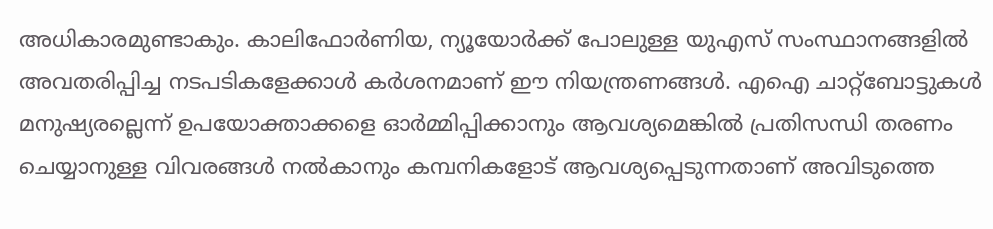അധികാരമുണ്ടാകും. കാലിഫോർണിയ, ന്യൂയോർക്ക് പോലുള്ള യുഎസ് സംസ്ഥാനങ്ങളിൽ അവതരിപ്പിച്ച നടപടികളേക്കാൾ കർശനമാണ് ഈ നിയന്ത്രണങ്ങൾ. എഐ ചാറ്റ്‌ബോട്ടുകൾ മനുഷ്യരല്ലെന്ന് ഉപയോക്താക്കളെ ഓർമ്മിപ്പിക്കാനും ആവശ്യമെങ്കിൽ പ്രതിസന്ധി തരണം ചെയ്യാനുള്ള വിവരങ്ങൾ നൽകാനും കമ്പനികളോട് ആവശ്യപ്പെടുന്നതാണ് അവിടുത്തെ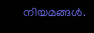നിയമങ്ങൾ.